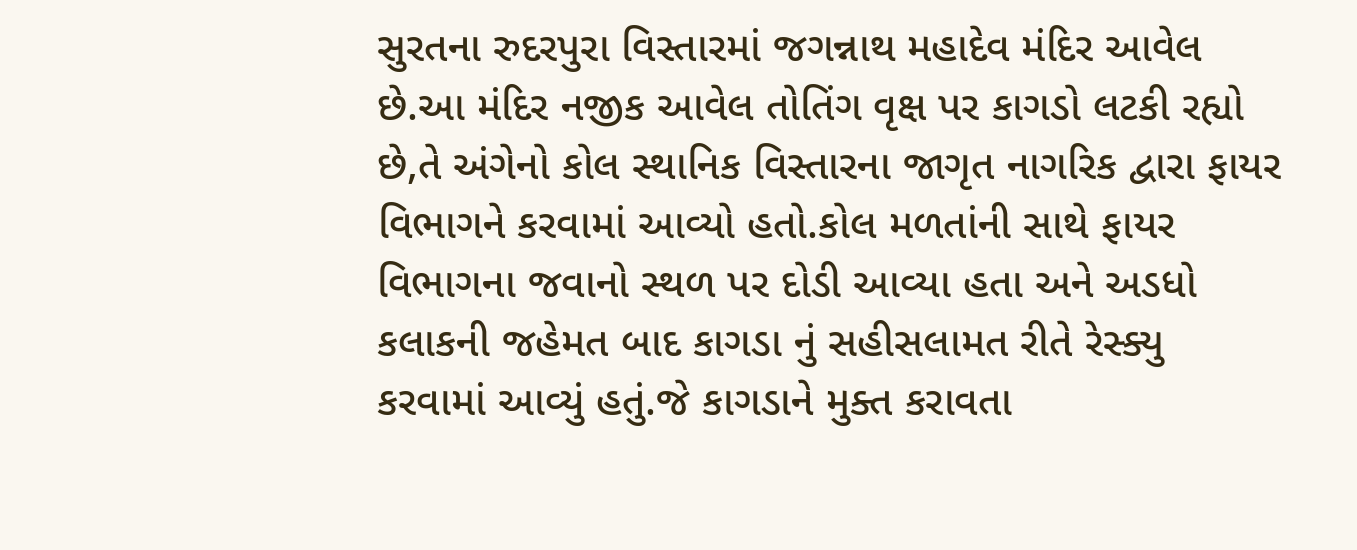સુરતના રુદરપુરા વિસ્તારમાં જગન્નાથ મહાદેવ મંદિર આવેલ છે.આ મંદિર નજીક આવેલ તોતિંગ વૃક્ષ પર કાગડો લટકી રહ્યો છે,તે અંગેનો કોલ સ્થાનિક વિસ્તારના જાગૃત નાગરિક દ્વારા ફાયર વિભાગને કરવામાં આવ્યો હતો.કોલ મળતાંની સાથે ફાયર વિભાગના જવાનો સ્થળ પર દોડી આવ્યા હતા અને અડધો કલાકની જહેમત બાદ કાગડા નું સહીસલામત રીતે રેસ્ક્યુ કરવામાં આવ્યું હતું.જે કાગડાને મુક્ત કરાવતા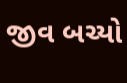જીવ બચ્યો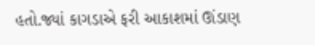હતો.જ્યાં કાગડાએ ફરી આકાશમાં ઊંડાણ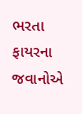ભરતા ફાયરના જવાનોએ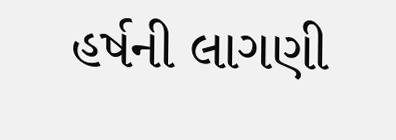હર્ષની લાગણી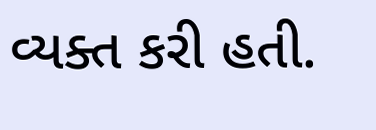વ્યક્ત કરી હતી.